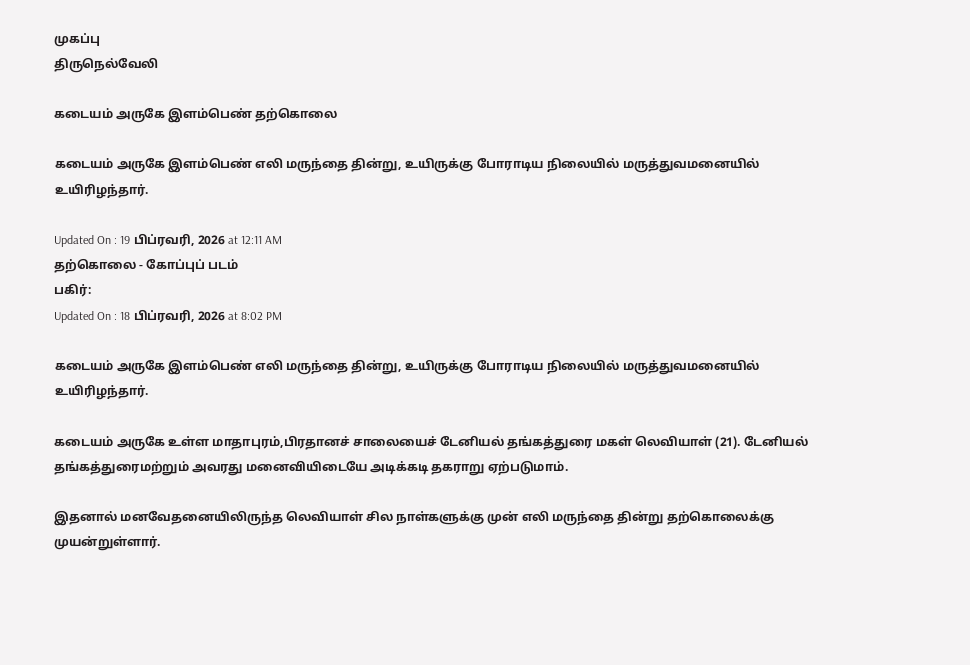முகப்பு
திருநெல்வேலி

கடையம் அருகே இளம்பெண் தற்கொலை

கடையம் அருகே இளம்பெண் எலி மருந்தை தின்று, உயிருக்கு போராடிய நிலையில் மருத்துவமனையில் உயிரிழந்தார்.

Updated On : 19 பிப்ரவரி, 2026 at 12:11 AM
தற்கொலை - கோப்புப் படம்
பகிர்:
Updated On : 18 பிப்ரவரி, 2026 at 8:02 PM

கடையம் அருகே இளம்பெண் எலி மருந்தை தின்று, உயிருக்கு போராடிய நிலையில் மருத்துவமனையில் உயிரிழந்தார்.

கடையம் அருகே உள்ள மாதாபுரம்,பிரதானச் சாலையைச் டேனியல் தங்கத்துரை மகள் லெவியாள் (21). டேனியல் தங்கத்துரைமற்றும் அவரது மனைவியிடையே அடிக்கடி தகராறு ஏற்படுமாம்.

இதனால் மனவேதனையிலிருந்த லெவியாள் சில நாள்களுக்கு முன் எலி மருந்தை தின்று தற்கொலைக்கு முயன்றுள்ளார்.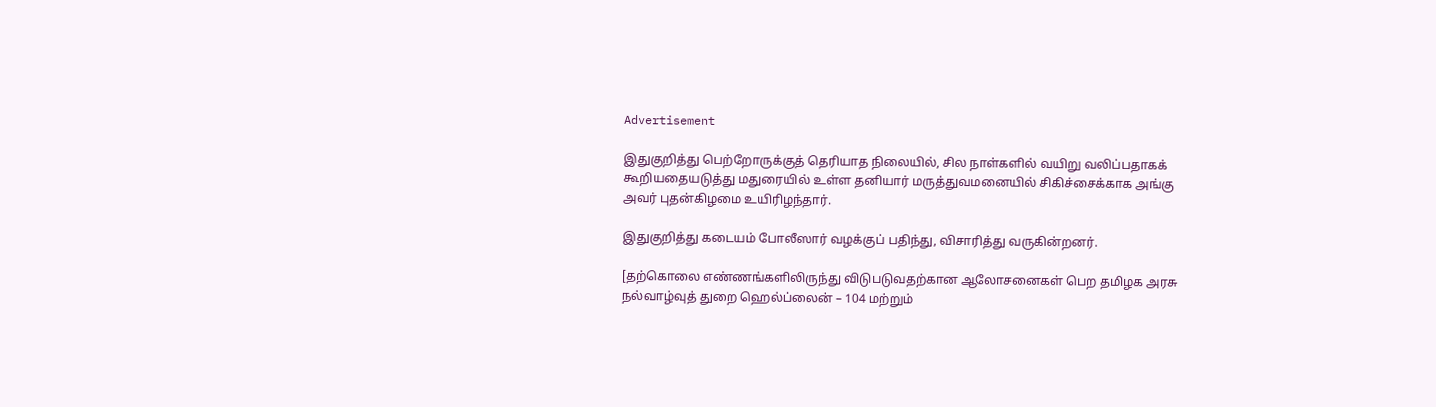Advertisement

இதுகுறித்து பெற்றோருக்குத் தெரியாத நிலையில், சில நாள்களில் வயிறு வலிப்பதாகக் கூறியதையடுத்து மதுரையில் உள்ள தனியார் மருத்துவமனையில் சிகிச்சைக்காக அங்கு அவர் புதன்கிழமை உயிரிழந்தார்.

இதுகுறித்து கடையம் போலீஸார் வழக்குப் பதிந்து, விசாரித்து வருகின்றனர்.

[தற்கொலை எண்ணங்களிலிருந்து விடுபடுவதற்கான ஆலோசனைகள் பெற தமிழக அரசு  நல்வாழ்வுத் துறை ஹெல்ப்லைன் – 104 மற்றும்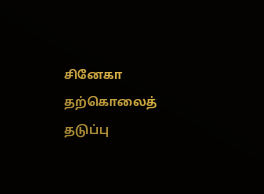சினேகா தற்கொலைத் தடுப்பு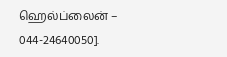ஹெல்ப்லைன் – 044-24640050].